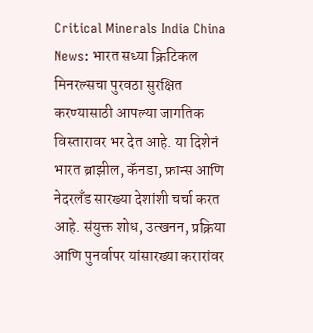Critical Minerals India China News: भारत सध्या क्रिटिकल मिनरल्सचा पुरवठा सुरक्षित करण्यासाठी आपल्या जागतिक विस्तारावर भर देत आहे. या दिशेनं भारत ब्राझील, कॅनडा, फ्रान्स आणि नेदरलँड सारख्या देशांशी चर्चा करत आहे. संयुक्त शोध, उत्खनन, प्रक्रिया आणि पुनर्वापर यांसारख्या करारांवर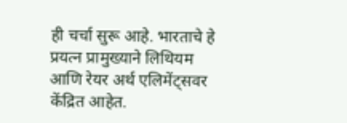ही चर्चा सुरू आहे. भारताचे हे प्रयत्न प्रामुख्याने लिथियम आणि रेयर अर्थ एलिमेंट्सवर केंद्रित आहेत.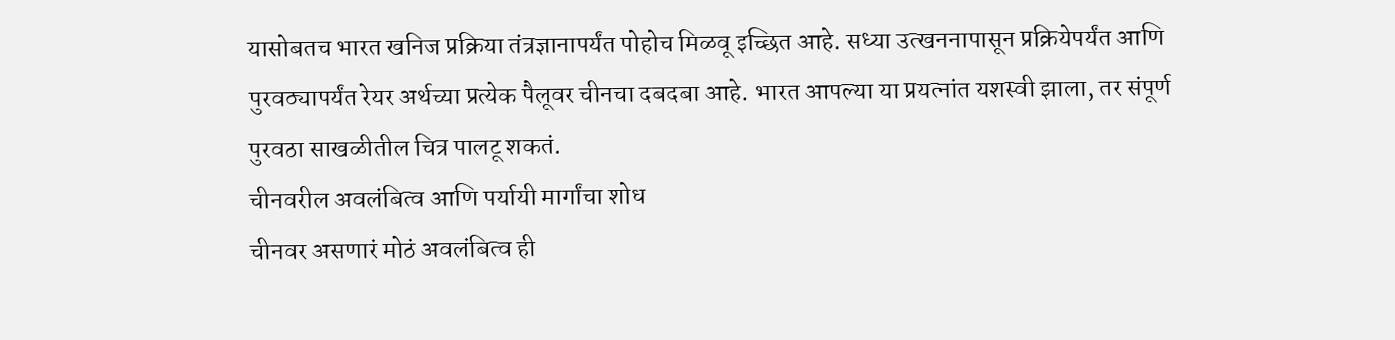यासोबतच भारत खनिज प्रक्रिया तंत्रज्ञानापर्यंत पोहोच मिळवू इच्छित आहे. सध्या उत्खननापासून प्रक्रियेपर्यंत आणि पुरवठ्यापर्यंत रेयर अर्थच्या प्रत्येक पैलूवर चीनचा दबदबा आहे. भारत आपल्या या प्रयत्नांत यशस्वी झाला, तर संपूर्ण पुरवठा साखळीतील चित्र पालटू शकतं.
चीनवरील अवलंबित्व आणि पर्यायी मार्गांचा शोध
चीनवर असणारं मोठं अवलंबित्व ही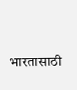भारतासाठी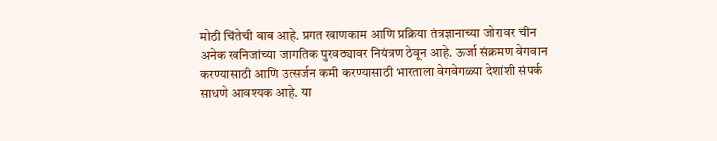मोठी चिंतेची बाब आहे. प्रगत खाणकाम आणि प्रक्रिया तंत्रज्ञानाच्या जोरावर चीन अनेक खनिजांच्या जागतिक पुरवठ्यावर नियंत्रण ठेवून आहे. ऊर्जा संक्रमण वेगवान करण्यासाठी आणि उत्सर्जन कमी करण्यासाठी भारताला वेगवेगळ्या देशांशी संपर्क साधणे आवश्यक आहे. या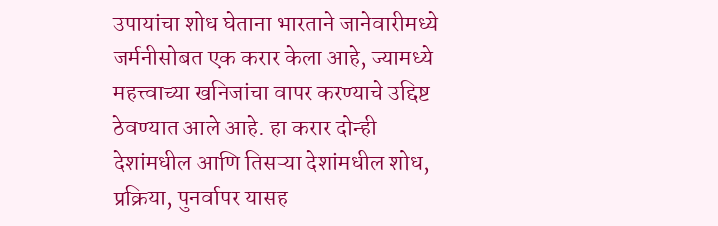उपायांचा शोध घेताना भारताने जानेवारीमध्ये जर्मनीसोबत एक करार केला आहे, ज्यामध्ये महत्त्वाच्या खनिजांचा वापर करण्याचे उद्दिष्ट ठेवण्यात आले आहे. हा करार दोन्ही देशांमधील आणि तिसऱ्या देशांमधील शोध, प्रक्रिया, पुनर्वापर यासह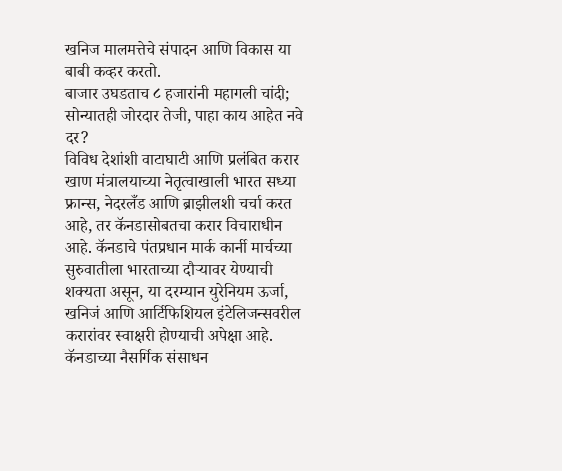खनिज मालमत्तेचे संपादन आणि विकास या बाबी कव्हर करतो.
बाजार उघडताच ८ हजारांनी महागली चांदी; सोन्यातही जोरदार तेजी, पाहा काय आहेत नवे दर?
विविध देशांशी वाटाघाटी आणि प्रलंबित करार
खाण मंत्रालयाच्या नेतृत्वाखाली भारत सध्या फ्रान्स, नेदरलँड आणि ब्राझीलशी चर्चा करत आहे, तर कॅनडासोबतचा करार विचाराधीन आहे. कॅनडाचे पंतप्रधान मार्क कार्नी मार्चच्या सुरुवातीला भारताच्या दौऱ्यावर येण्याची शक्यता असून, या दरम्यान युरेनियम ऊर्जा, खनिजं आणि आर्टिफिशियल इंटेलिजन्सवरील करारांवर स्वाक्षरी होण्याची अपेक्षा आहे. कॅनडाच्या नैसर्गिक संसाधन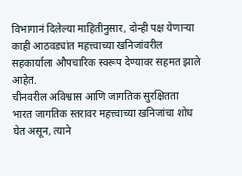विभागानं दिलेल्या माहितीनुसार, दोन्ही पक्ष येणाऱ्या काही आठवड्यांत महत्त्वाच्या खनिजांवरील सहकार्याला औपचारिक स्वरूप देण्यावर सहमत झाले आहेत.
चीनवरील अविश्वास आणि जागतिक सुरक्षितता
भारत जागतिक स्तरावर महत्त्वाच्या खनिजांचा शोध घेत असून, त्याने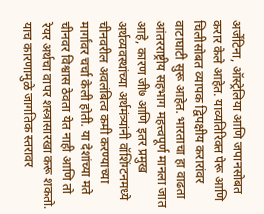अर्जेंटिना, ऑस्ट्रेलिया आणि जपानसोबत करार केले आहेत. याव्यतिरिक्त पेरू आणि चिलीसोबत व्यापक द्विपक्षीय करारांवर वाटाघाटी सुरू आहेत. भारताचा हा वाढता आंतरराष्ट्रीय सहभाग महत्त्वपूर्ण मानला जात आहे, कारण जी७ आणि इतर प्रमुख अर्थव्यवस्थांच्या अर्थमंत्र्यांनी वॉशिंग्टनमध्ये चीनवरील अवलंबित्व कमी करण्याच्या मार्गांवर चर्चा केली होती. या देशांच्या मते चीनवर विश्वास ठेवता येत नाही आणि तो रेयर अर्थचा वापर शस्त्रासारखा करू शकतो. याच कारणामुळे जागतिक स्तरावर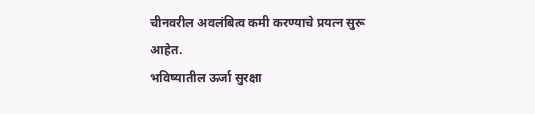चीनवरील अवलंबित्व कमी करण्याचे प्रयत्न सुरू आहेत.
भविष्यातील ऊर्जा सुरक्षा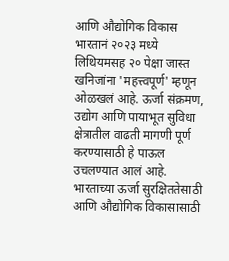आणि औद्योगिक विकास
भारतानं २०२३ मध्ये लिथियमसह २० पेक्षा जास्त खनिजांना 'महत्त्वपूर्ण' म्हणून ओळखलं आहे. ऊर्जा संक्रमण, उद्योग आणि पायाभूत सुविधा क्षेत्रातील वाढती मागणी पूर्ण करण्यासाठी हे पाऊल उचलण्यात आलं आहे. भारताच्या ऊर्जा सुरक्षिततेसाठी आणि औद्योगिक विकासासाठी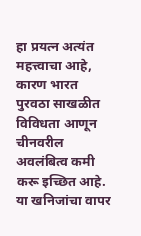हा प्रयत्न अत्यंत महत्त्वाचा आहे, कारण भारत पुरवठा साखळीत विविधता आणून चीनवरील अवलंबित्व कमी करू इच्छित आहे. या खनिजांचा वापर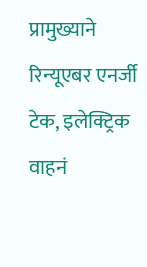प्रामुख्याने रिन्यूएबर एनर्जी टेक, इलेक्ट्रिक वाहनं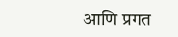आणि प्रगत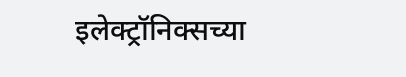इलेक्ट्रॉनिक्सच्या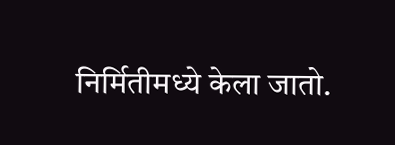निर्मितीमध्ये केला जातो.